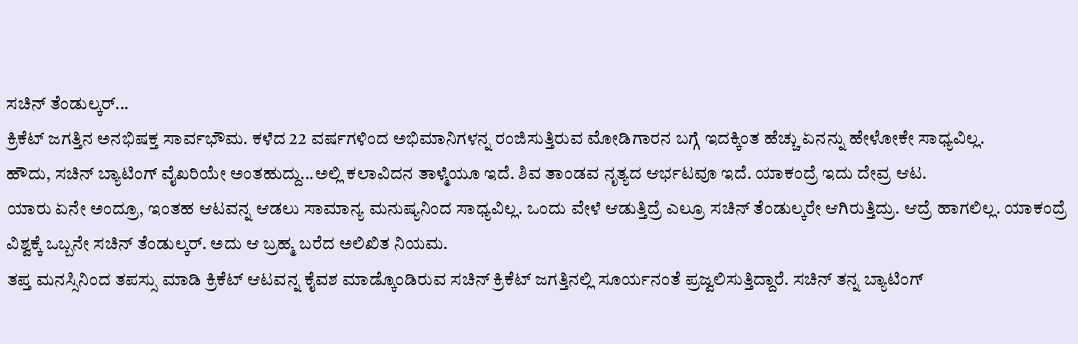ಸಚಿನ್ ತೆಂಡುಲ್ಕರ್...
ಕ್ರಿಕೆಟ್ ಜಗತ್ತಿನ ಅನಭಿಷಕ್ತ ಸಾರ್ವಭೌಮ. ಕಳೆದ 22 ವರ್ಷಗಳಿಂದ ಅಭಿಮಾನಿಗಳನ್ನ ರಂಜಿಸುತ್ತಿರುವ ಮೋಡಿಗಾರನ ಬಗ್ಗೆ ಇದಕ್ಕಿಂತ ಹೆಚ್ಚು ಏನನ್ನು ಹೇಳೋಕೇ ಸಾಧ್ಯವಿಲ್ಲ.
ಹೌದು, ಸಚಿನ್ ಬ್ಯಾಟಿಂಗ್ ವೈಖರಿಯೇ ಅಂತಹುದ್ದು...ಅಲ್ಲಿ ಕಲಾವಿದನ ತಾಳ್ಮೆಯೂ ಇದೆ. ಶಿವ ತಾಂಡವ ನೃತ್ಯದ ಆರ್ಭಟವೂ ಇದೆ. ಯಾಕಂದ್ರೆ ಇದು ದೇವ್ರ ಆಟ.
ಯಾರು ಏನೇ ಅಂದ್ರೂ, ಇಂತಹ ಆಟವನ್ನ ಆಡಲು ಸಾಮಾನ್ಯ ಮನುಷ್ಯನಿಂದ ಸಾಧ್ಯವಿಲ್ಲ. ಒಂದು ವೇಳೆ ಆಡುತ್ತಿದ್ರೆ ಎಲ್ರೂ ಸಚಿನ್ ತೆಂಡುಲ್ಕರೇ ಆಗಿರುತ್ತಿದ್ರು. ಆದ್ರೆ ಹಾಗಲಿಲ್ಲ. ಯಾಕಂದ್ರೆ ವಿಶ್ವಕ್ಕೆ ಒಬ್ಬನೇ ಸಚಿನ್ ತೆಂಡುಲ್ಕರ್. ಅದು ಆ ಬ್ರಹ್ಮ ಬರೆದ ಅಲಿಖಿತ ನಿಯಮ.
ತಪ್ತ ಮನಸ್ಸಿನಿಂದ ತಪಸ್ಸು ಮಾಡಿ ಕ್ರಿಕೆಟ್ ಆಟವನ್ನ ಕೈವಶ ಮಾಡ್ಕೊಂಡಿರುವ ಸಚಿನ್ ಕ್ರಿಕೆಟ್ ಜಗತ್ತಿನಲ್ಲಿ ಸೂರ್ಯನಂತೆ ಪ್ರಜ್ವಲಿಸುತ್ತಿದ್ದಾರೆ. ಸಚಿನ್ ತನ್ನ ಬ್ಯಾಟಿಂಗ್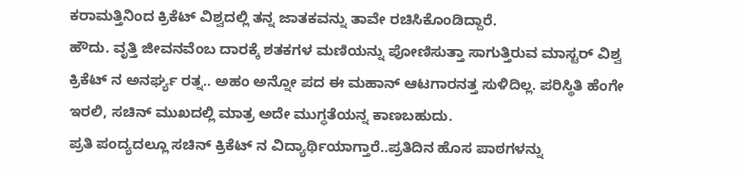ಕರಾಮತ್ತಿನಿಂದ ಕ್ರಿಕೆಟ್ ವಿಶ್ವದಲ್ಲಿ ತನ್ನ ಜಾತಕವನ್ನು ತಾವೇ ರಚಿಸಿಕೊಂಡಿದ್ದಾರೆ.
ಹೌದು. ವೃತ್ತಿ ಜೀವನವೆಂಬ ದಾರಕ್ಕೆ ಶತಕಗಳ ಮಣಿಯನ್ನು ಪೋಣಿಸುತ್ತಾ ಸಾಗುತ್ತಿರುವ ಮಾಸ್ಟರ್ ವಿಶ್ವ ಕ್ರಿಕೆಟ್ ನ ಅನರ್ಘ್ಯ ರತ್ನ.. ಅಹಂ ಅನ್ನೋ ಪದ ಈ ಮಹಾನ್ ಆಟಗಾರನತ್ತ ಸುಳಿದಿಲ್ಲ. ಪರಿಸ್ಥಿತಿ ಹೆಂಗೇ ಇರಲಿ, ಸಚಿನ್ ಮುಖದಲ್ಲಿ ಮಾತ್ರ ಅದೇ ಮುಗ್ಧತೆಯನ್ನ ಕಾಣಬಹುದು.
ಪ್ರತಿ ಪಂದ್ಯದಲ್ಲೂ ಸಚಿನ್ ಕ್ರಿಕೆಟ್ ನ ವಿದ್ಯಾರ್ಥಿಯಾಗ್ತಾರೆ..ಪ್ರತಿದಿನ ಹೊಸ ಪಾಠಗಳನ್ನು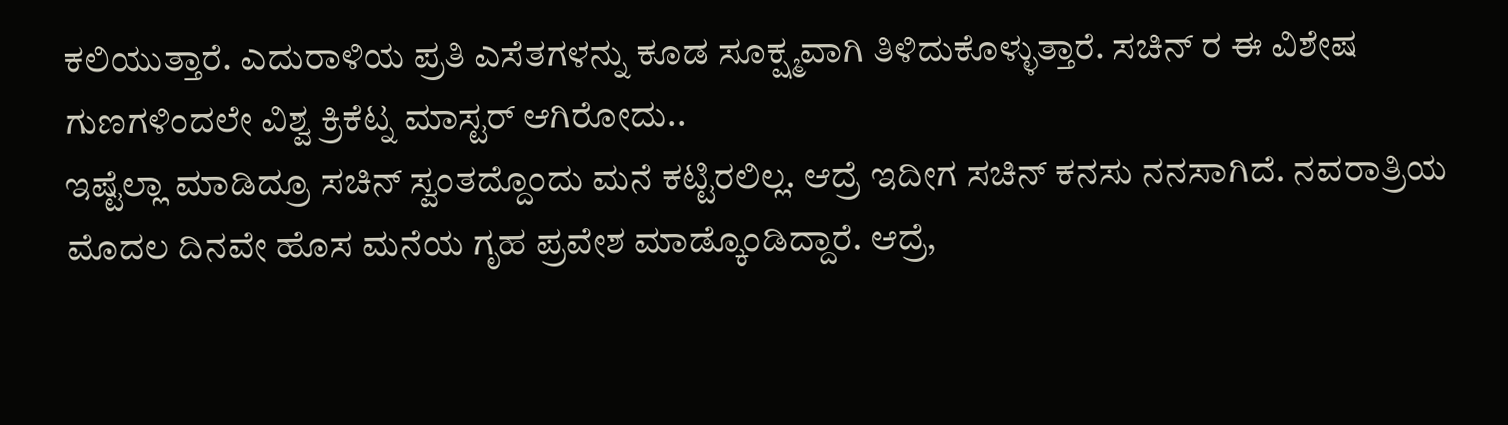ಕಲಿಯುತ್ತಾರೆ. ಎದುರಾಳಿಯ ಪ್ರತಿ ಎಸೆತಗಳನ್ನು ಕೂಡ ಸೂಕ್ಷ್ಮವಾಗಿ ತಿಳಿದುಕೊಳ್ಳುತ್ತಾರೆ. ಸಚಿನ್ ರ ಈ ವಿಶೇಷ ಗುಣಗಳಿಂದಲೇ ವಿಶ್ವ ಕ್ರಿಕೆಟ್ನ ಮಾಸ್ಟರ್ ಆಗಿರೋದು..
ಇಷ್ಟೆಲ್ಲಾ ಮಾಡಿದ್ರೂ ಸಚಿನ್ ಸ್ವಂತದ್ದೊಂದು ಮನೆ ಕಟ್ಟಿರಲಿಲ್ಲ. ಆದ್ರೆ ಇದೀಗ ಸಚಿನ್ ಕನಸು ನನಸಾಗಿದೆ. ನವರಾತ್ರಿಯ ಮೊದಲ ದಿನವೇ ಹೊಸ ಮನೆಯ ಗೃಹ ಪ್ರವೇಶ ಮಾಡ್ಕೊಂಡಿದ್ದಾರೆ. ಆದ್ರೆ,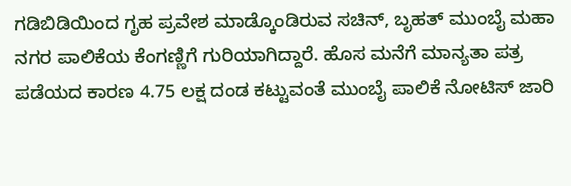ಗಡಿಬಿಡಿಯಿಂದ ಗೃಹ ಪ್ರವೇಶ ಮಾಡ್ಕೊಂಡಿರುವ ಸಚಿನ್, ಬೃಹತ್ ಮುಂಬೈ ಮಹಾ ನಗರ ಪಾಲಿಕೆಯ ಕೆಂಗಣ್ಣಿಗೆ ಗುರಿಯಾಗಿದ್ದಾರೆ. ಹೊಸ ಮನೆಗೆ ಮಾನ್ಯತಾ ಪತ್ರ ಪಡೆಯದ ಕಾರಣ 4.75 ಲಕ್ಷ ದಂಡ ಕಟ್ಟುವಂತೆ ಮುಂಬೈ ಪಾಲಿಕೆ ನೋಟಿಸ್ ಜಾರಿ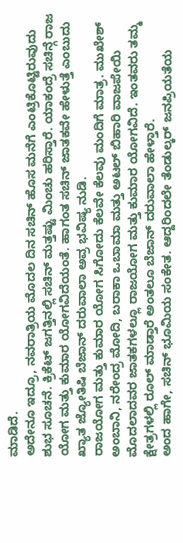ಮಾಡಿದೆ.
ಅದೇನೂ ಇದ್ರೂ, ನವರಾತ್ರಿಯ ಮೊದಲ ದಿನ ಸಚಿನ್ ಹೊಸ ಮನೆಗೆ ಎಂಟ್ರಿಕೊಟ್ಟಿರುವುದು ಶುಭ ಸೂಚನೆ. ಕ್ರಿಕೆಟ್ ಜಗತ್ತಿನಲ್ಲಿ ಸಚಿನ್ ಮತ್ತಷ್ಟು ಮಿಂಚು ಹರಿಸ್ತಾರೆ. ಯಾಕಂದ್ರೆ ಸಚಿನ್ಗೆ ರಾಜ ಯೋಗ ಮತ್ತು ಕುಮಾರ ಯೋಗವಿದೆಯಂತೆ. ಹಾಗಂತ ಸಚಿನ್ ಜಾತಕವೇ ಹೇಳುತ್ತೆ ಎಂಬುದು ಖ್ಯಾತ ಜ್ಯೋತಿಷಿ ಬೆಜಾನ್ ದರುವಾಲಾ ಅವ್ರ ಭವಿಷ್ಯ ನುಡಿ.
ರಾಜಯೋಗ ಮತ್ತು ಕುಮಾರ ಯೋಗ ಸಿಗೋದು ಕೆಲವೇ ಕೆಲವು ಮಂದಿಗೆ ಮಾತ್ರ. ಮುಖೇಶ್ ಅಂಬಾನಿ, ನರೇಂದ್ರ ಮೋದಿ, ಬರಾಕಾ ಒಬಾಮಾ ಮತ್ತು ಅಟಲ್ ಬಿಹಾರಿ ವಾಜಪೇಯಿ ಮೊದಲಾದವರ ಜಾತಕಗಳಲ್ಲೂ ರಾಜಯೋಗ ಮತ್ತು ಕುಮಾರ ಯೋಗವಿದೆ. ಇಂತವರು ತಮ್ಮ ಕ್ಷೇತ್ರಗಳಲ್ಲಿ ರೂಲ್ ಮಾಡ್ತಾರೆ ಅಂತಲೂ ಬೆಜಾನ್ ದರುವಾಲಾ ಹೇಳ್ತಾರೆ.
ಅಂದ ಹಾಗೇ, ಸಚಿನ್ ಭೂಮಿಯ ಸಂಕೇತ. ಆದ್ದರಿಂದಲೇ ತೆಂಡುಲ್ಕರ್ ಜನಪ್ರಿಯತೆಯ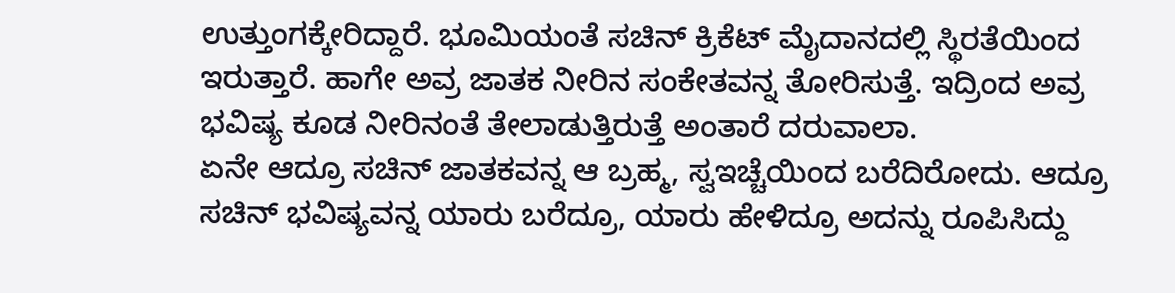ಉತ್ತುಂಗಕ್ಕೇರಿದ್ದಾರೆ. ಭೂಮಿಯಂತೆ ಸಚಿನ್ ಕ್ರಿಕೆಟ್ ಮೈದಾನದಲ್ಲಿ ಸ್ಥಿರತೆಯಿಂದ ಇರುತ್ತಾರೆ. ಹಾಗೇ ಅವ್ರ ಜಾತಕ ನೀರಿನ ಸಂಕೇತವನ್ನ ತೋರಿಸುತ್ತೆ. ಇದ್ರಿಂದ ಅವ್ರ ಭವಿಷ್ಯ ಕೂಡ ನೀರಿನಂತೆ ತೇಲಾಡುತ್ತಿರುತ್ತೆ ಅಂತಾರೆ ದರುವಾಲಾ.
ಏನೇ ಆದ್ರೂ ಸಚಿನ್ ಜಾತಕವನ್ನ ಆ ಬ್ರಹ್ಮ, ಸ್ವಇಚ್ಚೆಯಿಂದ ಬರೆದಿರೋದು. ಆದ್ರೂ ಸಚಿನ್ ಭವಿಷ್ಯವನ್ನ ಯಾರು ಬರೆದ್ರೂ, ಯಾರು ಹೇಳಿದ್ರೂ ಅದನ್ನು ರೂಪಿಸಿದ್ದು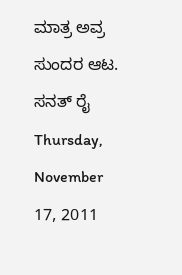ಮಾತ್ರ ಅವ್ರ ಸುಂದರ ಆಟ.
ಸನತ್ ರೈ
Thursday, November 17, 2011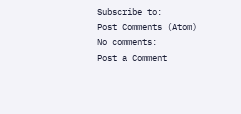Subscribe to:
Post Comments (Atom)
No comments:
Post a Comment